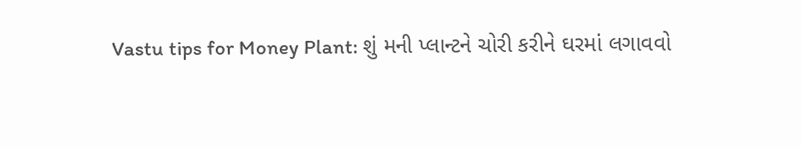Vastu tips for Money Plant: શું મની પ્લાન્ટને ચોરી કરીને ઘરમાં લગાવવો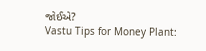જોઈએ?
Vastu Tips for Money Plant: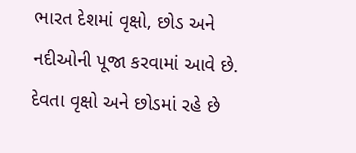ભારત દેશમાં વૃક્ષો, છોડ અને નદીઓની પૂજા કરવામાં આવે છે. દેવતા વૃક્ષો અને છોડમાં રહે છે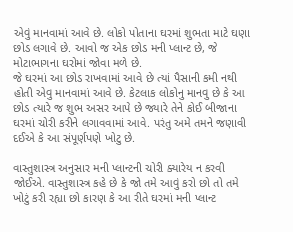એવું માનવામાં આવે છે. લોકો પોતાના ઘરમાં શુભતા માટે ઘણા છોડ લગાવે છે. આવો જ એક છોડ મની પ્લાન્ટ છે, જે મોટાભાગના ઘરોમાં જોવા મળે છે.
જે ઘરમાં આ છોડ રાખવામાં આવે છે ત્યાં પૈસાની કમી નથી હોતી એવુ માનવામાં આવે છે. કેટલાક લોકોનુ માનવુ છે કે આ છોડ ત્યારે જ શુભ અસર આપે છે જ્યારે તેને કોઈ બીજાના ઘરમાં ચોરી કરીને લગાવવામાં આવે. પરંતુ અમે તમને જણાવી દઈએ કે આ સંપૂર્ણપણે ખોટુ છે.

વાસ્તુશાસ્ત્ર અનુસાર મની પ્લાન્ટની ચોરી ક્યારેય ન કરવી જોઈએ. વાસ્તુશાસ્ત્ર કહે છે કે જો તમે આવું કરો છો તો તમે ખોટું કરી રહ્યા છો કારણ કે આ રીતે ઘરમાં મની પ્લાન્ટ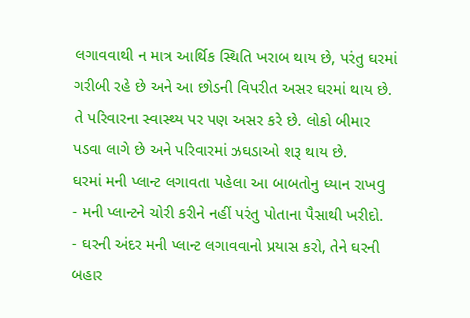લગાવવાથી ન માત્ર આર્થિક સ્થિતિ ખરાબ થાય છે, પરંતુ ઘરમાં ગરીબી રહે છે અને આ છોડની વિપરીત અસર ઘરમાં થાય છે. તે પરિવારના સ્વાસ્થ્ય પર પણ અસર કરે છે. લોકો બીમાર પડવા લાગે છે અને પરિવારમાં ઝઘડાઓ શરૂ થાય છે.
ઘરમાં મની પ્લાન્ટ લગાવતા પહેલા આ બાબતોનુ ધ્યાન રાખવુ
- મની પ્લાન્ટને ચોરી કરીને નહીં પરંતુ પોતાના પૈસાથી ખરીદો.
- ઘરની અંદર મની પ્લાન્ટ લગાવવાનો પ્રયાસ કરો, તેને ઘરની બહાર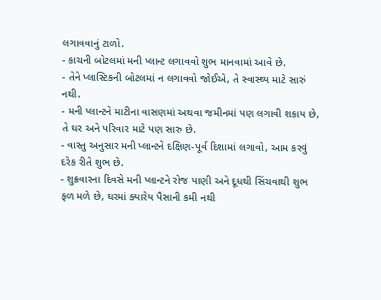લગાવવાનું ટાળો.
- કાચની બોટલમાં મની પ્લાન્ટ લગાવવો શુભ માનવામાં આવે છે.
- તેને પ્લાસ્ટિકની બોટલમાં ન લગાવવો જોઈએ, તે સ્વાસ્થ્ય માટે સારું નથી.
- મની પ્લાન્ટને માટીના વાસણમાં અથવા જમીનમાં પણ લગાવી શકાય છે, તે ઘર અને પરિવાર માટે પણ સારુ છે.
- વાસ્તુ અનુસાર મની પ્લાન્ટને દક્ષિણ-પૂર્વ દિશામાં લગાવો, આમ કરવું દરેક રીતે શુભ છે.
- શુક્રવારના દિવસે મની પ્લાન્ટને રોજ પાણી અને દૂધથી સિંચવાથી શુભ ફળ મળે છે, ઘરમાં ક્યારેય પૈસાની કમી નથી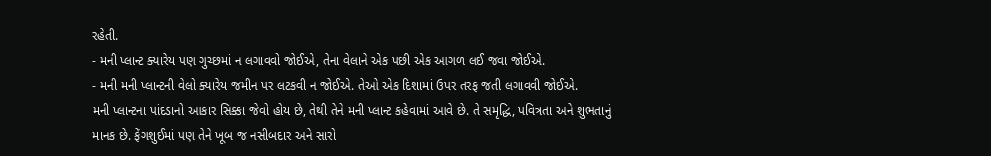રહેતી.
- મની પ્લાન્ટ ક્યારેય પણ ગુચ્છમાં ન લગાવવો જોઈએ, તેના વેલાને એક પછી એક આગળ લઈ જવા જોઈએ.
- મની મની પ્લાન્ટની વેલો ક્યારેય જમીન પર લટકવી ન જોઈએ. તેઓ એક દિશામાં ઉપર તરફ જતી લગાવવી જોઈએ.
મની પ્લાન્ટના પાંદડાનો આકાર સિક્કા જેવો હોય છે, તેથી તેને મની પ્લાન્ટ કહેવામાં આવે છે. તે સમૃદ્ધિ, પવિત્રતા અને શુભતાનું માનક છે. ફેંગશુઈમાં પણ તેને ખૂબ જ નસીબદાર અને સારો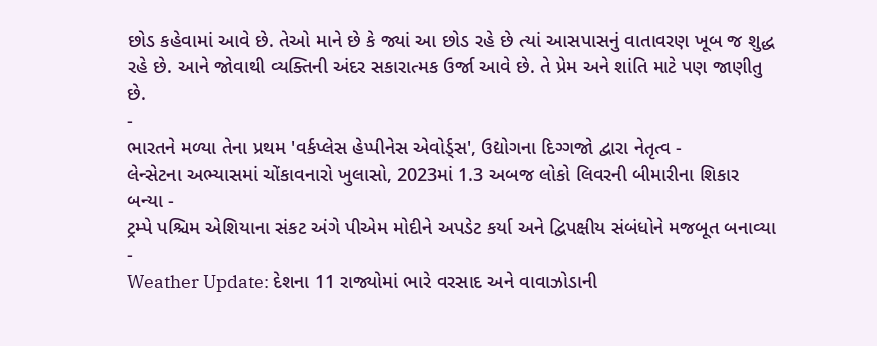છોડ કહેવામાં આવે છે. તેઓ માને છે કે જ્યાં આ છોડ રહે છે ત્યાં આસપાસનું વાતાવરણ ખૂબ જ શુદ્ધ રહે છે. આને જોવાથી વ્યક્તિની અંદર સકારાત્મક ઉર્જા આવે છે. તે પ્રેમ અને શાંતિ માટે પણ જાણીતુ છે.
-
ભારતને મળ્યા તેના પ્રથમ 'વર્કપ્લેસ હેપ્પીનેસ એવોર્ડ્સ', ઉદ્યોગના દિગ્ગજો દ્વારા નેતૃત્વ -
લેન્સેટના અભ્યાસમાં ચોંકાવનારો ખુલાસો, 2023માં 1.3 અબજ લોકો લિવરની બીમારીના શિકાર બન્યા -
ટ્રમ્પે પશ્ચિમ એશિયાના સંકટ અંગે પીએમ મોદીને અપડેટ કર્યા અને દ્વિપક્ષીય સંબંધોને મજબૂત બનાવ્યા -
Weather Update: દેશના 11 રાજ્યોમાં ભારે વરસાદ અને વાવાઝોડાની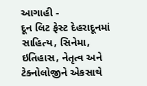આગાહી -
દૂન લિટ ફેસ્ટ દેહરાદૂનમાં સાહિત્ય, સિનેમા, ઇતિહાસ, નેતૃત્વ અને ટેક્નોલોજીને એકસાથે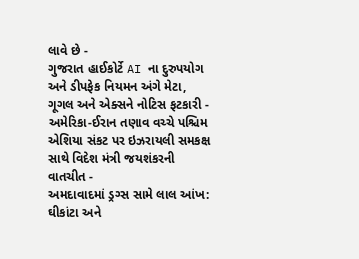લાવે છે -
ગુજરાત હાઈકોર્ટે AI ના દુરુપયોગ અને ડીપફેક નિયમન અંગે મેટા, ગૂગલ અને એક્સને નોટિસ ફટકારી -
અમેરિકા-ઈરાન તણાવ વચ્ચે પશ્ચિમ એશિયા સંકટ પર ઇઝરાયલી સમકક્ષ સાથે વિદેશ મંત્રી જયશંકરની વાતચીત -
અમદાવાદમાં ડ્રગ્સ સામે લાલ આંખ: ઘીકાંટા અને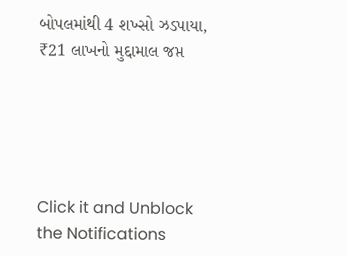બોપલમાંથી 4 શખ્સો ઝડપાયા, ₹21 લાખનો મુદ્દામાલ જપ્ત





Click it and Unblock the Notifications